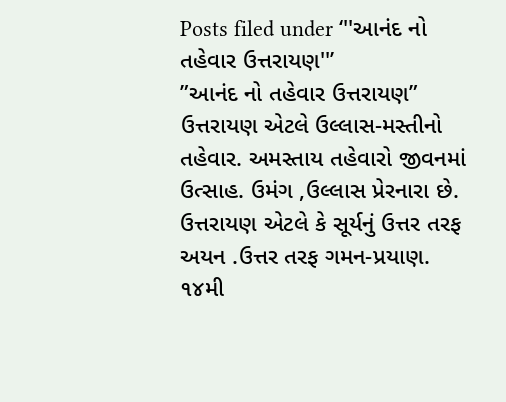Posts filed under ‘''આનંદ નો તહેવાર ઉત્તરાયણ''’
”આનંદ નો તહેવાર ઉત્તરાયણ”
ઉત્તરાયણ એટલે ઉલ્લાસ-મસ્તીનો તહેવાર. અમસ્તાય તહેવારો જીવનમાં ઉત્સાહ. ઉમંગ ,ઉલ્લાસ પ્રેરનારા છે.
ઉત્તરાયણ એટલે કે સૂર્યનું ઉત્તર તરફ અયન .ઉત્તર તરફ ગમન-પ્રયાણ. ૧૪મી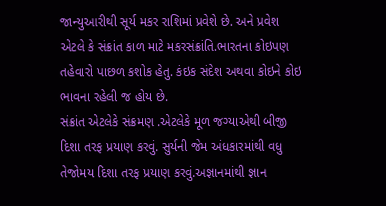જાન્યુઆરીથી સૂર્ય મકર રાશિમાં પ્રવેશે છે. અને પ્રવેશ એટલે કે સંક્રાંત કાળ માટે મકરસંક્રાંતિ.ભારતના કોઇપણ તહેવારો પાછળ કશોક હેતુ. કંઇક સંદેશ અથવા કોઇને કોઇ ભાવના રહેલી જ હોય છે.
સંક્રાંત એટલેકે સંક્રમણ .એટલેકે મૂળ જગ્યાએથી બીજી દિશા તરફ પ્રયાણ કરવું. સુર્યની જેમ અંધકારમાંથી વધુ તેજોમય દિશા તરફ પ્રયાણ કરવું.અજ્ઞાનમાંથી જ્ઞાન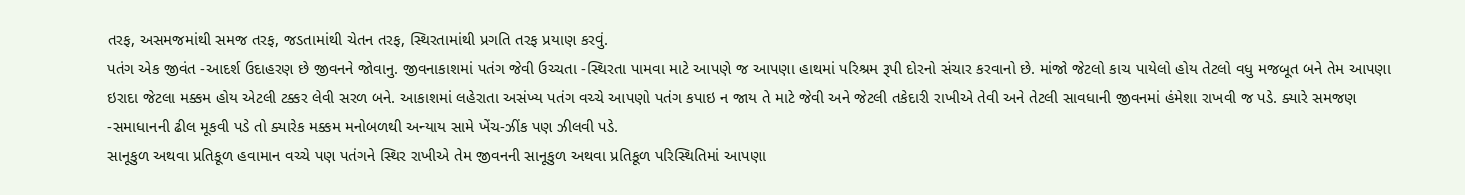તરફ, અસમજમાંથી સમજ તરફ, જડતામાંથી ચેતન તરફ, સ્થિરતામાંથી પ્રગતિ તરફ પ્રયાણ કરવું.
પતંગ એક જીવંત -આદર્શ ઉદાહરણ છે જીવનને જોવાનુ. જીવનાકાશમાં પતંગ જેવી ઉચ્ચતા -સ્થિરતા પામવા માટે આપણે જ આપણા હાથમાં પરિશ્રમ રૂપી દોરનો સંચાર કરવાનો છે. માંજો જેટલો કાચ પાયેલો હોય તેટલો વધુ મજબૂત બને તેમ આપણા ઇરાદા જેટલા મક્કમ હોય એટલી ટક્કર લેવી સરળ બને. આકાશમાં લહેરાતા અસંખ્ય પતંગ વચ્ચે આપણો પતંગ કપાઇ ન જાય તે માટે જેવી અને જેટલી તકેદારી રાખીએ તેવી અને તેટલી સાવધાની જીવનમાં હંમેશા રાખવી જ પડે. ક્યારે સમજણ -સમાધાનની ઢીલ મૂકવી પડે તો ક્યારેક મક્કમ મનોબળથી અન્યાય સામે ખેંચ-ઝીંક પણ ઝીલવી પડે.
સાનૂકુળ અથવા પ્રતિકૂળ હવામાન વચ્ચે પણ પતંગને સ્થિર રાખીએ તેમ જીવનની સાનૂકુળ અથવા પ્રતિકૂળ પરિસ્થિતિમાં આપણા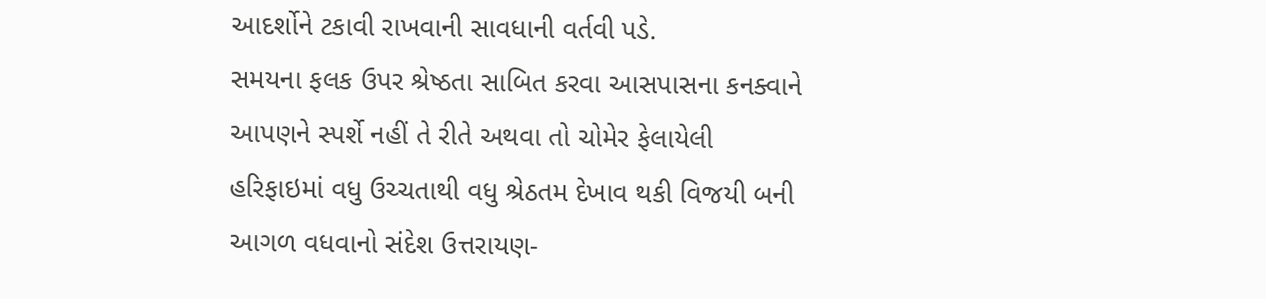આદર્શોને ટકાવી રાખવાની સાવધાની વર્તવી પડે.
સમયના ફલક ઉપર શ્રેષ્ઠતા સાબિત કરવા આસપાસના કનક્વાને આપણને સ્પર્શે નહીં તે રીતે અથવા તો ચોમેર ફેલાયેલી હરિફાઇમાં વધુ ઉચ્ચતાથી વધુ શ્રેઠતમ દેખાવ થકી વિજયી બની આગળ વધવાનો સંદેશ ઉત્તરાયણ-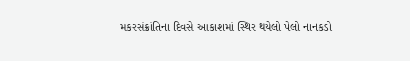મકરસંક્રાંતિના દિવસે આકાશમાં સ્થિર થયેલો પેલો નાનકડો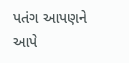પતંગ આપણને આપે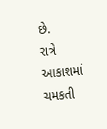છે.
રાત્રે આકાશમાં ચમકતી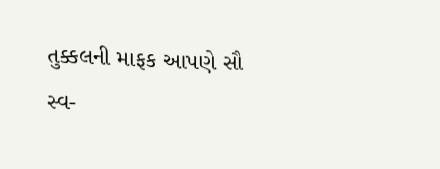તુક્કલની માફક આપણે સૌ સ્વ-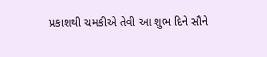પ્રકાશથી ચમકીએ તેવી આ શુભ દિને સૌને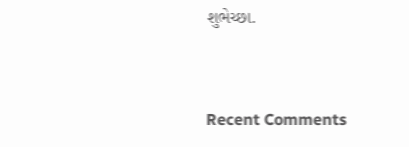શુભેચ્છા.


Recent Comments